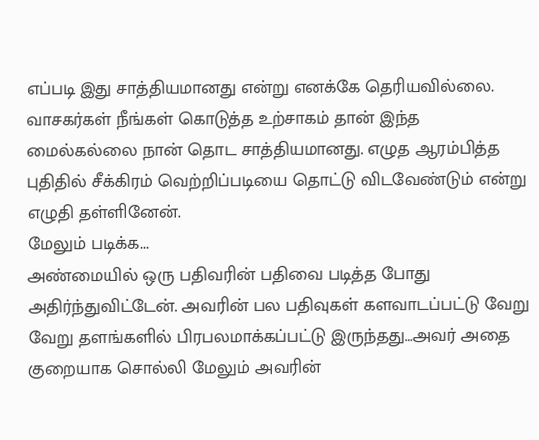எப்படி இது சாத்தியமானது என்று எனக்கே தெரியவில்லை. வாசகர்கள் நீங்கள் கொடுத்த உற்சாகம் தான் இந்த மைல்கல்லை நான் தொட சாத்தியமானது. எழுத ஆரம்பித்த புதிதில் சீக்கிரம் வெற்றிப்படியை தொட்டு விடவேண்டும் என்று எழுதி தள்ளினேன்.
மேலும் படிக்க...
அண்மையில் ஒரு பதிவரின் பதிவை படித்த போது அதிர்ந்துவிட்டேன். அவரின் பல பதிவுகள் களவாடப்பட்டு வேறு வேறு தளங்களில் பிரபலமாக்கப்பட்டு இருந்தது…அவர் அதை குறையாக சொல்லி மேலும் அவரின்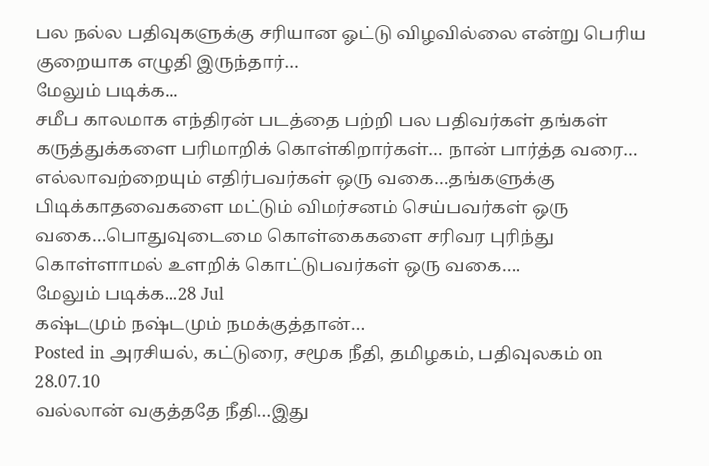பல நல்ல பதிவுகளுக்கு சரியான ஓட்டு விழவில்லை என்று பெரிய குறையாக எழுதி இருந்தார்…
மேலும் படிக்க...
சமீப காலமாக எந்திரன் படத்தை பற்றி பல பதிவர்கள் தங்கள் கருத்துக்களை பரிமாறிக் கொள்கிறார்கள்… நான் பார்த்த வரை… எல்லாவற்றையும் எதிர்பவர்கள் ஒரு வகை…தங்களுக்கு பிடிக்காதவைகளை மட்டும் விமர்சனம் செய்பவர்கள் ஒரு வகை…பொதுவுடைமை கொள்கைகளை சரிவர புரிந்து கொள்ளாமல் உளறிக் கொட்டுபவர்கள் ஒரு வகை….
மேலும் படிக்க...28 Jul
கஷ்டமும் நஷ்டமும் நமக்குத்தான்…
Posted in அரசியல், கட்டுரை, சமூக நீதி, தமிழகம், பதிவுலகம் on 28.07.10
வல்லான் வகுத்ததே நீதி…இது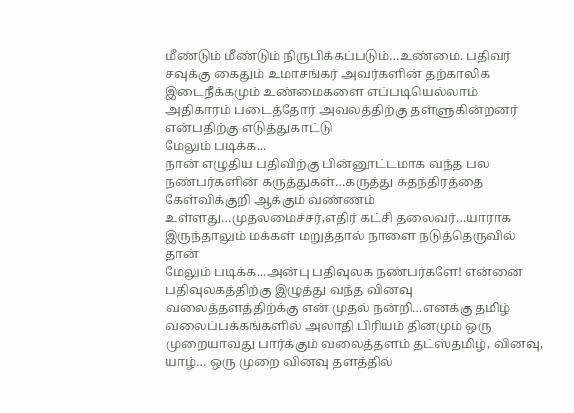மீண்டும் மீண்டும் நிருபிக்கப்படும்…உண்மை. பதிவர் சவுக்கு கைதும் உமாசங்கர் அவர்களின் தற்காலிக இடைநீக்கமும் உண்மைகளை எப்படியெல்லாம் அதிகாரம் படைத்தோர் அவலத்திற்கு தள்ளுகின்றனர் என்பதிற்கு எடுத்துகாட்டு
மேலும் படிக்க...
நான் எழுதிய பதிவிற்கு பின்னூட்டமாக வந்த பல நண்பர்களின் கருத்துகள்…கருத்து சுதந்திரத்தை கேள்விக்குறி ஆக்கும் வண்ணம் உள்ளது…முதலமைச்சர்,எதிர் கட்சி தலைவர்…யாராக இருந்தாலும் மக்கள் மறுத்தால் நாளை நடுத்தெருவில் தான்
மேலும் படிக்க...அன்பு பதிவுலக நண்பர்களே! என்னை பதிவுலகத்திற்கு இழுத்து வந்த வினவு வலைத்தளத்திற்க்கு என் முதல் நன்றி…எனக்கு தமிழ் வலைப்பக்கங்களில் அலாதி பிரியம் தினமும் ஒரு முறையாவது பார்க்கும் வலைத்தளம் தட்ஸ்தமிழ், வினவு, யாழ்… ஒரு முறை வினவு தளத்தில்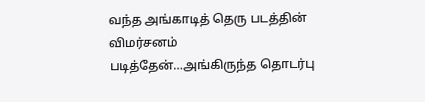வந்த அங்காடித் தெரு படத்தின் விமர்சனம் படித்தேன்…அங்கிருந்த தொடர்பு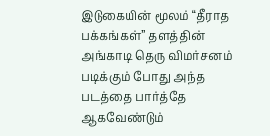இடுகையின் மூலம் “தீராத பக்கங்கள்” தளத்தின் அங்காடி தெரு விமர்சனம் படிக்கும் போது அந்த படத்தை பார்த்தே ஆகவேண்டும்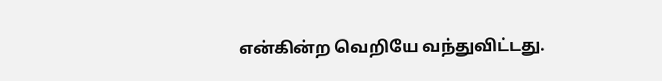என்கின்ற வெறியே வந்துவிட்டது.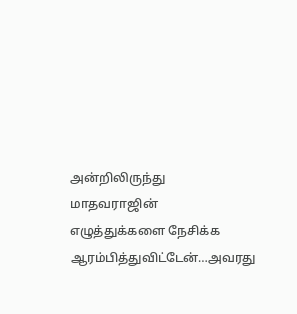அன்றிலிருந்து மாதவராஜின் எழுத்துக்களை நேசிக்க ஆரம்பித்துவிட்டேன்…அவரது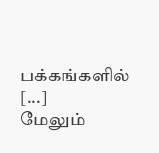பக்கங்களில் [...]
மேலும்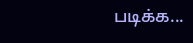படிக்க...